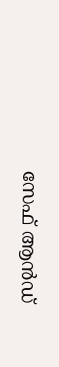സേഫ് ആൻഡ്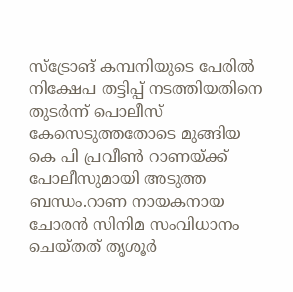സ്ട്രോങ് കമ്പനിയുടെ പേരിൽ നിക്ഷേപ തട്ടിപ്പ് നടത്തിയതിനെ തുടർന്ന് പൊലീസ് കേസെടുത്തതോടെ മുങ്ങിയ കെ പി പ്രവീൺ റാണയ്ക്ക് പോലീസുമായി അടുത്ത ബന്ധം.റാണ നായകനായ ചോരന്‍ സിനിമ സംവിധാനം ചെയ്തത് തൃശൂര്‍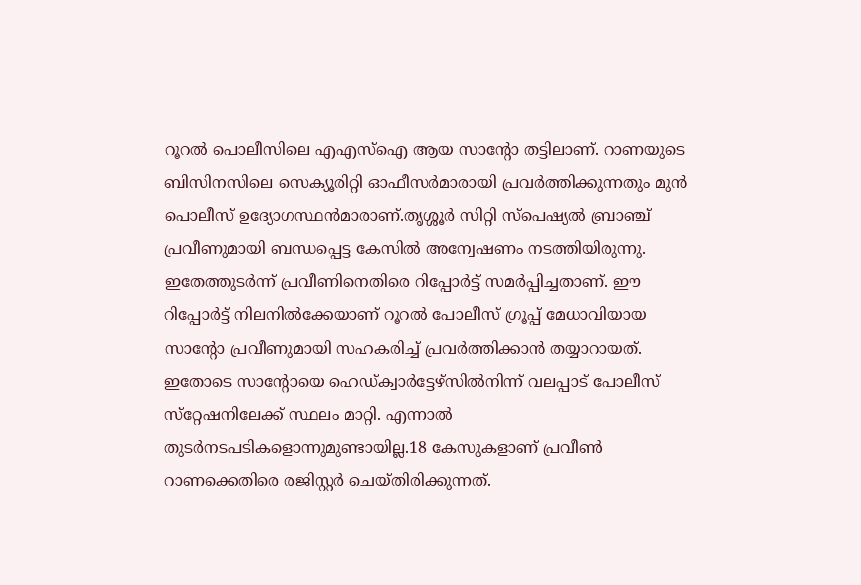റൂറല്‍ പൊലീസിലെ എഎസ്ഐ ആയ സാന്‍റോ തട്ടിലാണ്. റാണയുടെ ബിസിനസിലെ സെക്യൂരിറ്റി ഓഫീസര്‍മാരായി പ്രവര്‍ത്തിക്കുന്നതും മുന്‍ പൊലീസ് ഉദ്യോഗസ്ഥന്‍മാരാണ്.തൃശ്ശൂര്‍ സിറ്റി സ്‌പെഷ്യല്‍ ബ്രാഞ്ച് പ്രവീണുമായി ബന്ധപ്പെട്ട കേസില്‍ അന്വേഷണം നടത്തിയിരുന്നു. ഇതേത്തുടര്‍ന്ന് പ്രവീണിനെതിരെ റിപ്പോര്‍ട്ട് സമര്‍പ്പിച്ചതാണ്. ഈ റിപ്പോര്‍ട്ട് നിലനില്‍ക്കേയാണ് റൂറല്‍ പോലീസ് ഗ്രൂപ്പ് മേധാവിയായ സാന്റോ പ്രവീണുമായി സഹകരിച്ച് പ്രവര്‍ത്തിക്കാന്‍ തയ്യാറായത്. ഇതോടെ സാന്റോയെ ഹെഡ്ക്വാര്‍ട്ടേഴ്‌സില്‍നിന്ന് വലപ്പാട് പോലീസ് സ്‌റ്റേഷനിലേക്ക് സ്ഥലം മാറ്റി. എന്നാല്‍ തുടര്‍നടപടികളൊന്നുമുണ്ടായില്ല.18 കേസുകളാണ് പ്രവീൺ റാണക്കെതിരെ രജിസ്റ്റർ ചെയ്തിരിക്കുന്നത്.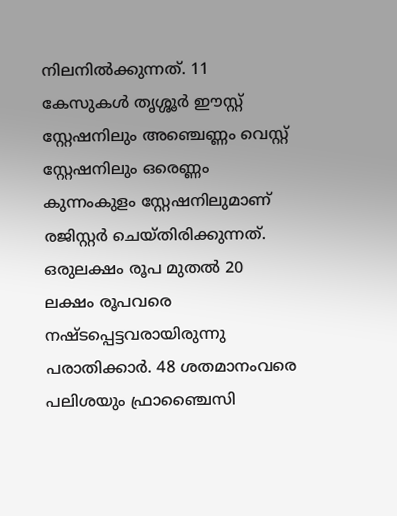നിലനിൽക്കുന്നത്. 11 കേസുകൾ തൃശ്ശൂർ ഈസ്റ്റ് സ്റ്റേഷനിലും അഞ്ചെണ്ണം വെസ്റ്റ് സ്റ്റേഷനിലും ഒരെണ്ണം കുന്നംകുളം സ്റ്റേഷനിലുമാണ് രജിസ്റ്റർ ചെയ്തിരിക്കുന്നത്. ഒരുലക്ഷം രൂപ മുതൽ 20 ലക്ഷം രൂപവരെ നഷ്ടപ്പെട്ടവരായിരുന്നു പരാതിക്കാർ. 48 ശതമാനംവരെ പലിശയും ഫ്രാഞ്ചൈസി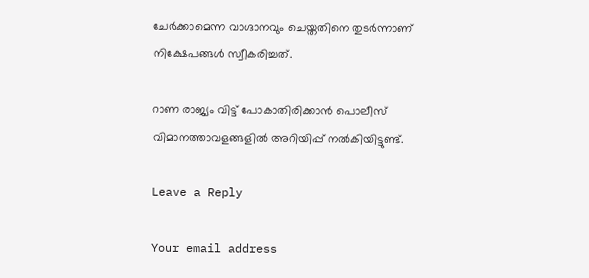ചേർക്കാമെന്ന വാഗ്ദാനവും ചെയ്തതിനെ തുടർന്നാണ് നിക്ഷേപങ്ങൾ സ്വീകരിച്ചത്.

റാണ രാജ്യം വിട്ട് പോകാതിരിക്കാൻ പൊലീസ് വിമാനത്താവളങ്ങളിൽ അറിയിപ്പ് നൽകിയിട്ടുണ്ട്.

Leave a Reply

Your email address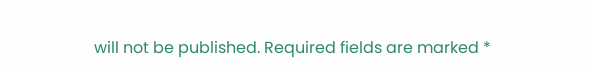will not be published. Required fields are marked *